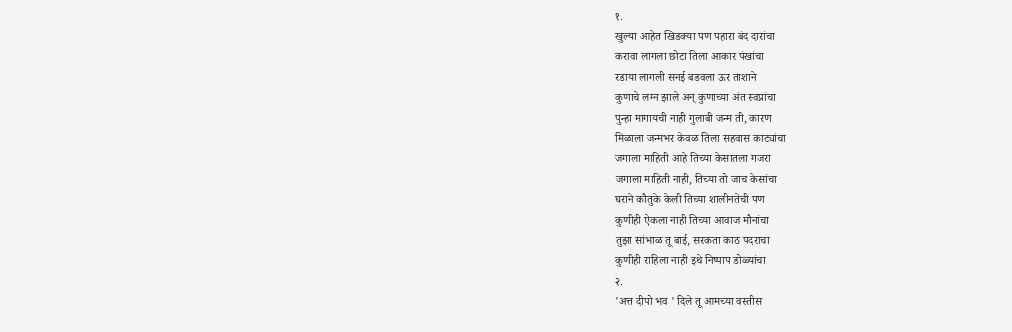१.
खुल्या आहेत खिडक्या पण पहारा बंद दारांचा
करावा लागला छोटा तिला आकार पंखांचा
रडाया लागली सनई बडवला ऊर ताशाने
कुणाचे लग्न झाले अन् कुणाच्या अंत स्वप्नांचा
पुन्हा मागायची नाही गुलाबी जन्म ती, कारण
मिळाला जन्मभर केवळ तिला सहवास काट्यांचा
जगाला माहिती आहे तिच्या केसातला गजरा
जगाला माहिती नाही, तिच्या तो जाच केसांचा
घराने कौतुके केली तिच्या शालीनतेची पण
कुणीही ऐकला नाही तिच्या आवाज मौनांचा
तुझा सांभाळ तू बाई, सरकता काठ पदराचा
कुणीही राहिला नाही इथे निष्पाप डोळ्यांचा
२.
'अत्त दीपो भव ' दिले तू आमच्या वस्तीस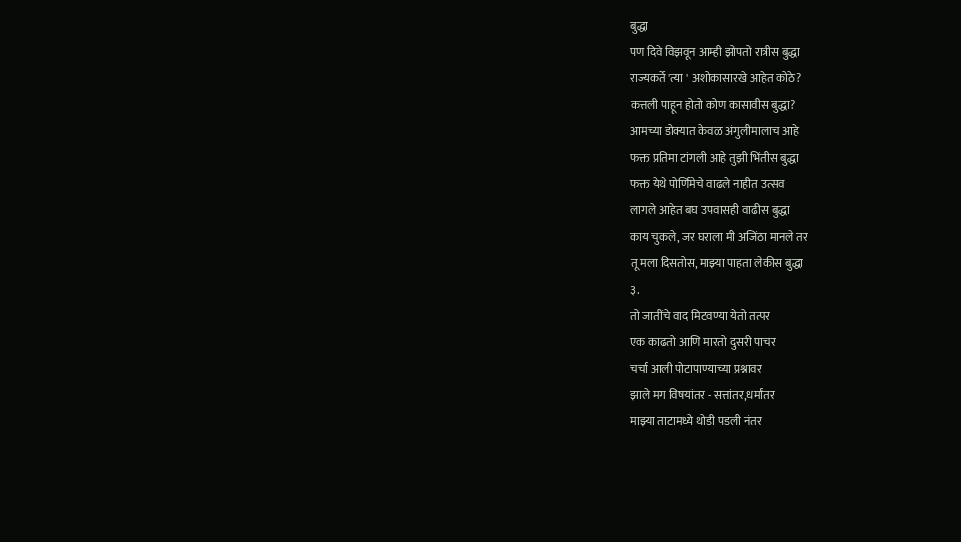बुद्धा
पण दिवे विझवून आम्ही झोपतो रात्रीस बुद्धा
राज्यकर्ते 'त्या ' अशोकासारखे आहेत कोठे?
कत्तली पाहून होतो कोण कासावीस बुद्धा?
आमच्या डोक्यात केवळ अंगुलीमालाच आहे
फक्त प्रतिमा टांगली आहे तुझी भिंतीस बुद्धा
फक्त येथे पोर्णिमेचे वाढले नाहीत उत्सव
लागले आहेत बघ उपवासही वाढीस बुद्धा
काय चुकले, जर घराला मी अजिंठा मानले तर
तू मला दिसतोस, माझ्या पाहता लेकीस बुद्धा
३.
तो जातींचे वाद मिटवण्या येतो तत्पर
एक काढतो आणि मारतो दुसरी पाचर
चर्चा आली पोटापाण्याच्या प्रश्नावर
झाले मग विषयांतर - सत्तांतर,धर्मांतर
माझ्या ताटामध्ये थोडी पडली नंतर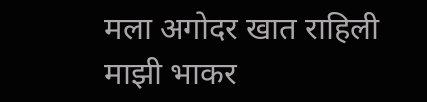मला अगोदर खात राहिली माझी भाकर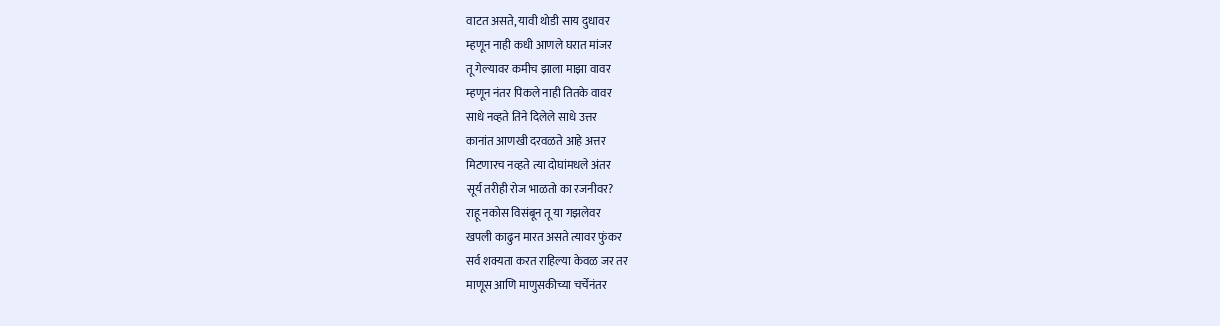वाटत असते, यावी थोडी साय दुधावर
म्हणून नाही कधी आणले घरात मांजर
तू गेल्यावर कमीच झाला माझा वावर
म्हणून नंतर पिकले नाही तितके वावर
साधे नव्हते तिने दिलेले साधे उत्तर
कानांत आणखी दरवळते आहे अत्तर
मिटणारच नव्हते त्या दोघांमधले अंतर
सूर्य तरीही रोज भाळतो का रजनीवर?
राहू नकोस विसंबून तू या गझलेवर
खपली काढुन मारत असते त्यावर फुंकर
सर्व शक्यता करत राहिल्या केवळ जर तर
माणूस आणि माणुसकीच्या चर्चेनंतर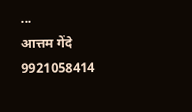...
आत्तम गेंदे
9921058414